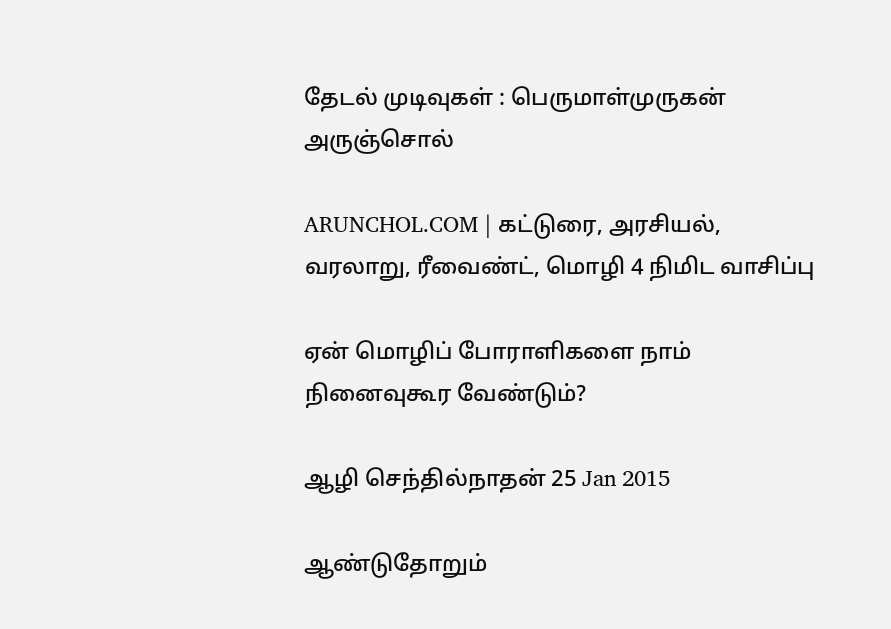தேடல் முடிவுகள் : பெருமாள்முருகன் அருஞ்சொல்

ARUNCHOL.COM | கட்டுரை, அரசியல், வரலாறு, ரீவைண்ட், மொழி 4 நிமிட வாசிப்பு

ஏன் மொழிப் போராளிகளை நாம் நினைவுகூர வேண்டும்?

ஆழி செந்தில்நாதன் 25 Jan 2015

ஆண்டுதோறும்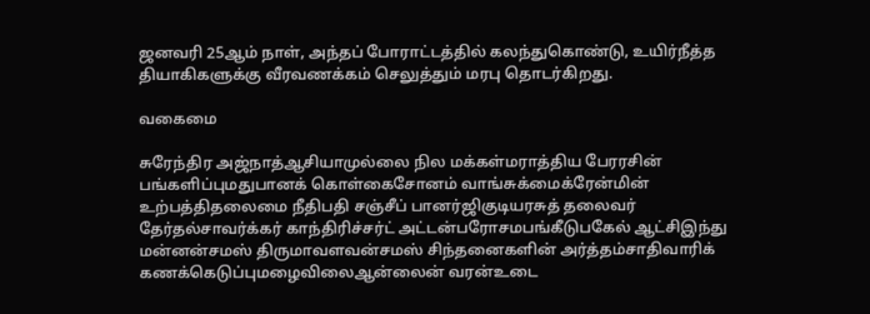ஜனவரி 25ஆம் நாள், அந்தப் போராட்டத்தில் கலந்துகொண்டு, உயிர்நீத்த தியாகிகளுக்கு வீரவணக்கம் செலுத்தும் மரபு தொடர்கிறது.

வகைமை

சுரேந்திர அஜ்நாத்ஆசியாமுல்லை நில மக்கள்மராத்திய பேரரசின் பங்களிப்புமதுபானக் கொள்கைசோனம் வாங்சுக்மைக்ரேன்மின் உற்பத்திதலைமை நீதிபதி சஞ்சீப் பானர்ஜிகுடியரசுத் தலைவர் தேர்தல்சாவர்க்கர் காந்திரிச்சர்ட் அட்டன்பரோசமபங்கீடுபகேல் ஆட்சிஇந்து மன்னன்சமஸ் திருமாவளவன்சமஸ் சிந்தனைகளின் அர்த்தம்சாதிவாரிக் கணக்கெடுப்புமழைவிலைஆன்லைன் வரன்உடை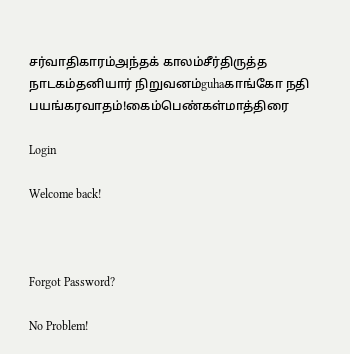சர்வாதிகாரம்அந்தக் காலம்சீர்திருத்த நாடகம்தனியார் நிறுவனம்guhaகாங்கோ நதி பயங்கரவாதம்!கைம்பெண்கள்மாத்திரை

Login

Welcome back!



Forgot Password?

No Problem!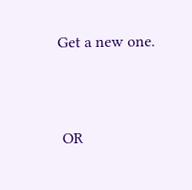Get a new one.


 OR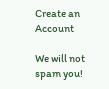Create an Account

We will not spam you!